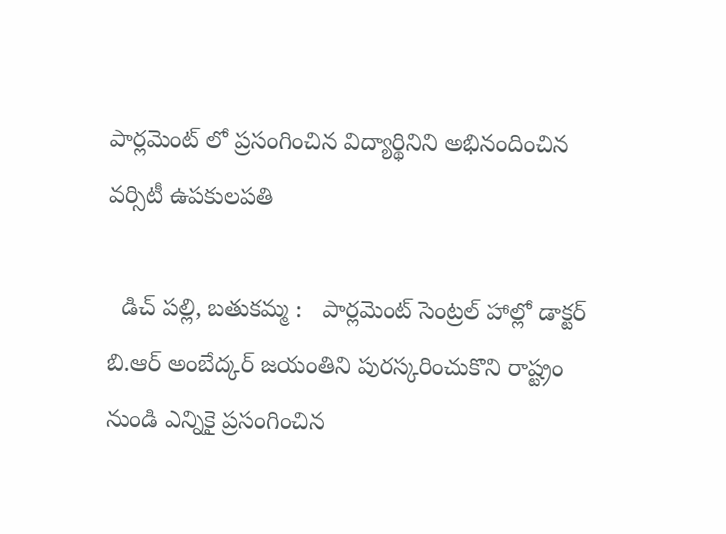పార్లమెంట్ లో ప్రసంగించిన విద్యార్థినిని అభినందించిన వర్సిటీ ఉపకులపతి

  డిచ్ పల్లి, బతుకమ్మ :   పార్లమెంట్ సెంట్రల్ హాల్లో డాక్టర్ బి.ఆర్ అంబేద్కర్ జయంతిని పురస్కరించుకొని రాష్ట్రం నుండి ఎన్నికై ప్రసంగించిన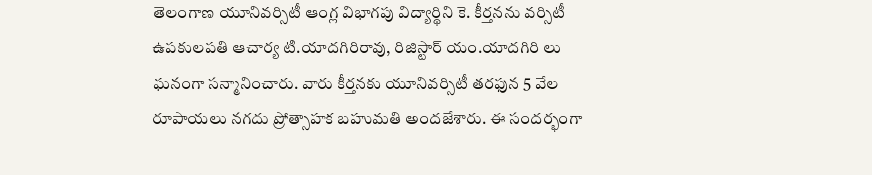తెలంగాణ యూనివర్సిటీ ఆంగ్ల విభాగపు విద్యార్థిని కె. కీర్తనను వర్సిటీ ఉపకులపతి ఆచార్య టి.యాదగిరిరావు, రిజిస్టార్ యం.యాదగిరి లు ఘనంగా సన్మానించారు. వారు కీర్తనకు యూనివర్సిటీ తరఫున 5 వేల రూపాయలు నగదు ప్రోత్సాహక బహుమతి అందజేశారు. ఈ సందర్భంగా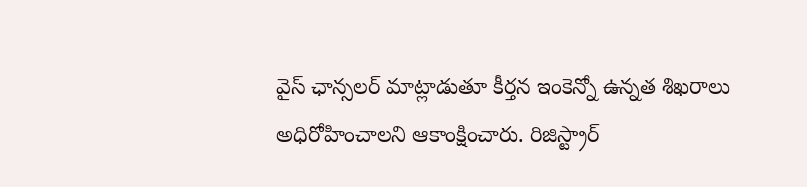వైస్ ఛాన్సలర్ మాట్లాడుతూ కీర్తన ఇంకెన్నో ఉన్నత శిఖరాలు అధిరోహించాలని ఆకాంక్షించారు. రిజిస్ట్రార్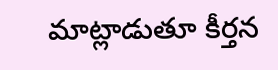మాట్లాడుతూ కీర్తన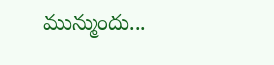మున్ముందు...